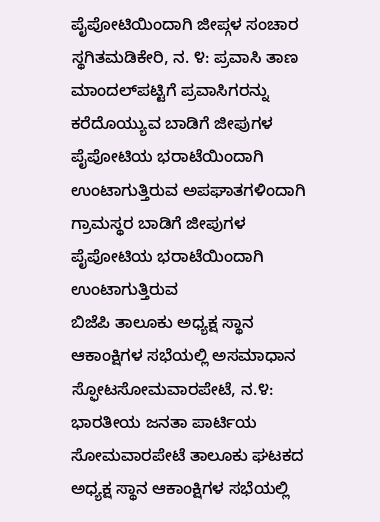ಪೈಪೋಟಿಯಿಂದಾಗಿ ಜೀಪ್ಗಳ ಸಂಚಾರ ಸ್ಥಗಿತಮಡಿಕೇರಿ, ನ. ೪: ಪ್ರವಾಸಿ ತಾಣ ಮಾಂದಲ್‌ಪಟ್ಟಿಗೆ ಪ್ರವಾಸಿಗರನ್ನು ಕರೆದೊಯ್ಯುವ ಬಾಡಿಗೆ ಜೀಪುಗಳ ಪೈಪೋಟಿಯ ಭರಾಟೆಯಿಂದಾಗಿ ಉಂಟಾಗುತ್ತಿರುವ ಅಪಘಾತಗಳಿಂದಾಗಿ ಗ್ರಾಮಸ್ಥರ ಬಾಡಿಗೆ ಜೀಪುಗಳ ಪೈಪೋಟಿಯ ಭರಾಟೆಯಿಂದಾಗಿ ಉಂಟಾಗುತ್ತಿರುವ
ಬಿಜೆಪಿ ತಾಲೂಕು ಅಧ್ಯಕ್ಷ ಸ್ಥಾನ ಆಕಾಂಕ್ಷಿಗಳ ಸಭೆಯಲ್ಲಿ ಅಸಮಾಧಾನ ಸ್ಫೋಟಸೋಮವಾರಪೇಟೆ, ನ.೪: ಭಾರತೀಯ ಜನತಾ ಪಾರ್ಟಿಯ ಸೋಮವಾರಪೇಟೆ ತಾಲೂಕು ಘಟಕದ ಅಧ್ಯಕ್ಷ ಸ್ಥಾನ ಆಕಾಂಕ್ಷಿಗಳ ಸಭೆಯಲ್ಲಿ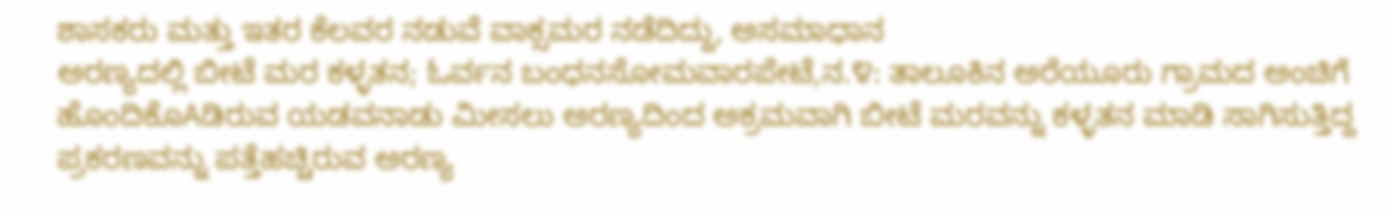ಶಾಸಕರು ಮತ್ತು ಇತರ ಕೆಲವರ ನಡುವೆ ವಾಕ್ಸಮರ ನಡೆದಿದ್ದು, ಅಸಮಾಧಾನ
ಅರಣ್ಯದಲ್ಲಿ ಬೀಟೆ ಮರ ಕಳ್ಳತನ; ಓರ್ವನ ಬಂಧನಸೋಮವಾರಪೇಟೆ,ನ.೪: ತಾಲೂಕಿನ ಅರೆಯೂರು ಗ್ರಾಮದ ಅಂಚಿಗೆ ಹೊಂದಿಕೊAಡಿರುವ ಯಡವನಾಡು ಮೀಸಲು ಅರಣ್ಯದಿಂದ ಅಕ್ರಮವಾಗಿ ಬೀಟೆ ಮರವನ್ನು ಕಳ್ಳತನ ಮಾಡಿ ಸಾಗಿಸುತ್ತಿದ್ದ ಪ್ರಕರಣವನ್ನು ಪತ್ತೆಹಚ್ಚಿರುವ ಅರಣ್ಯ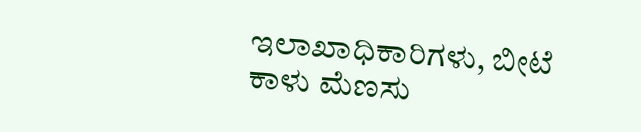ಇಲಾಖಾಧಿಕಾರಿಗಳು, ಬೀಟೆ
ಕಾಳು ಮೆಣಸು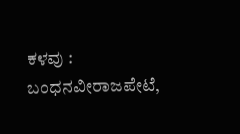ಕಳವು : ಬಂಧನವೀರಾಜಪೇಟೆ,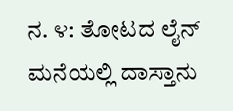ನ. ೪: ತೋಟದ ಲೈನ್ ಮನೆಯಲ್ಲಿ ದಾಸ್ತಾನು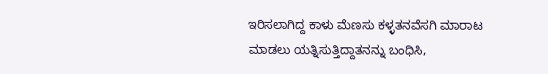ಇರಿಸಲಾಗಿದ್ದ ಕಾಳು ಮೆಣಸು ಕಳ್ಳತನವೆಸಗಿ ಮಾರಾಟ ಮಾಡಲು ಯತ್ನಿಸುತ್ತಿದ್ದಾತನನ್ನು ಬಂಧಿಸಿ,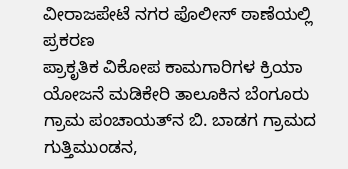ವೀರಾಜಪೇಟೆ ನಗರ ಪೊಲೀಸ್ ಠಾಣೆಯಲ್ಲಿ ಪ್ರಕರಣ
ಪ್ರಾಕೃತಿಕ ವಿಕೋಪ ಕಾಮಗಾರಿಗಳ ಕ್ರಿಯಾ ಯೋಜನೆ ಮಡಿಕೇರಿ ತಾಲೂಕಿನ ಬೆಂಗೂರು ಗ್ರಾಮ ಪಂಚಾಯತ್‌ನ ಬಿ. ಬಾಡಗ ಗ್ರಾಮದ ಗುತ್ತಿಮುಂಡನ,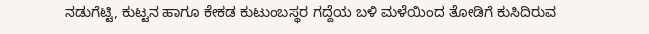ನಡುಗೆಟ್ಟಿ, ಕುಟ್ಟನ ಹಾಗೂ ಕೇಕಡ ಕುಟುಂಬಸ್ಥರ ಗದ್ದೆಯ ಬಳಿ ಮಳೆಯಿಂದ ತೋಡಿಗೆ ಕುಸಿದಿರುವ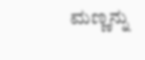ಮಣ್ಣನ್ನು